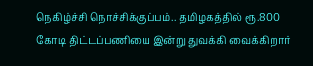நெகிழ்ச்சி நொச்சிக்குப்பம்.. தமிழகத்தில் ரூ.800 கோடி திட்டப்பணியை இன்று துவக்கி வைக்கிறார்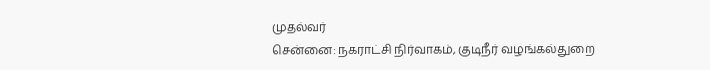முதல்வர்
சென்னை: நகராட்சி நிர்வாகம், குடிநீர் வழங்கல்துறை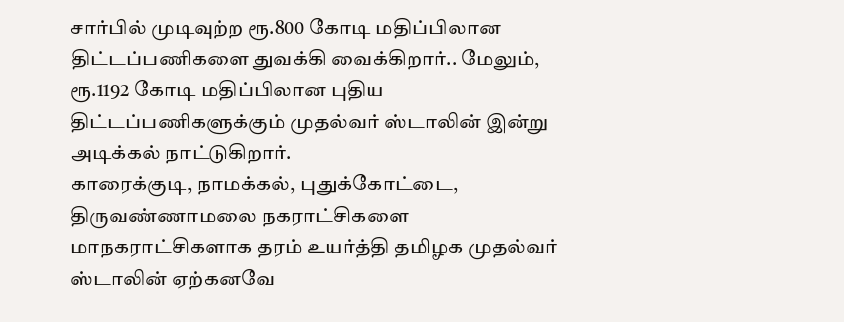சார்பில் முடிவுற்ற ரூ.800 கோடி மதிப்பிலான திட்டப்பணிகளை துவக்கி வைக்கிறார்.. மேலும், ரூ.1192 கோடி மதிப்பிலான புதிய திட்டப்பணிகளுக்கும் முதல்வர் ஸ்டாலின் இன்று அடிக்கல் நாட்டுகிறார்.
காரைக்குடி, நாமக்கல், புதுக்கோட்டை, திருவண்ணாமலை நகராட்சிகளை மாநகராட்சிகளாக தரம் உயர்த்தி தமிழக முதல்வர் ஸ்டாலின் ஏற்கனவே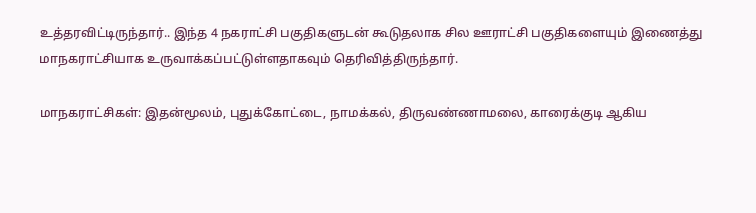உத்தரவிட்டிருந்தார்.. இந்த 4 நகராட்சி பகுதிகளுடன் கூடுதலாக சில ஊராட்சி பகுதிகளையும் இணைத்து மாநகராட்சியாக உருவாக்கப்பட்டுள்ளதாகவும் தெரிவித்திருந்தார்.

மாநகராட்சிகள்: இதன்மூலம், புதுக்கோட்டை, நாமக்கல், திருவண்ணாமலை, காரைக்குடி ஆகிய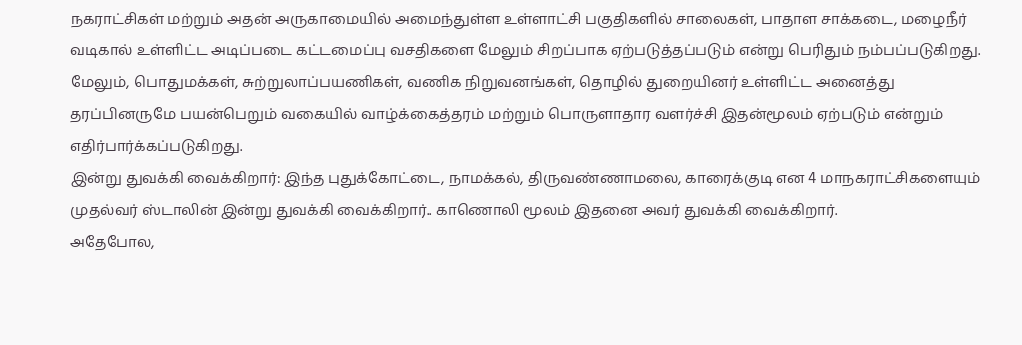நகராட்சிகள் மற்றும் அதன் அருகாமையில் அமைந்துள்ள உள்ளாட்சி பகுதிகளில் சாலைகள், பாதாள சாக்கடை, மழைநீர் வடிகால் உள்ளிட்ட அடிப்படை கட்டமைப்பு வசதிகளை மேலும் சிறப்பாக ஏற்படுத்தப்படும் என்று பெரிதும் நம்பப்படுகிறது.
மேலும், பொதுமக்கள், சுற்றுலாப்பயணிகள், வணிக நிறுவனங்கள், தொழில் துறையினர் உள்ளிட்ட அனைத்து தரப்பினருமே பயன்பெறும் வகையில் வாழ்க்கைத்தரம் மற்றும் பொருளாதார வளர்ச்சி இதன்மூலம் ஏற்படும் என்றும் எதிர்பார்க்கப்படுகிறது.
இன்று துவக்கி வைக்கிறார்: இந்த புதுக்கோட்டை, நாமக்கல், திருவண்ணாமலை, காரைக்குடி என 4 மாநகராட்சிகளையும் முதல்வர் ஸ்டாலின் இன்று துவக்கி வைக்கிறார்.. காணொலி மூலம் இதனை அவர் துவக்கி வைக்கிறார்.
அதேபோல,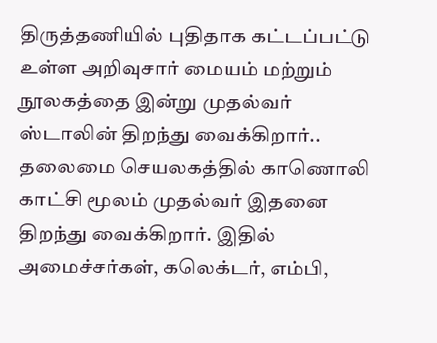திருத்தணியில் புதிதாக கட்டப்பட்டு உள்ள அறிவுசார் மையம் மற்றும் நூலகத்தை இன்று முதல்வர் ஸ்டாலின் திறந்து வைக்கிறார்.. தலைமை செயலகத்தில் காணொலி காட்சி மூலம் முதல்வர் இதனை திறந்து வைக்கிறார். இதில் அமைச்சர்கள், கலெக்டர், எம்பி,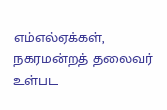எம்எல்ஏக்கள், நகரமன்றத் தலைவர் உள்பட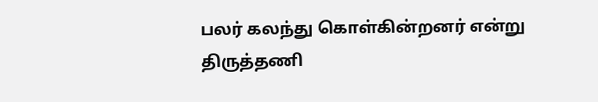பலர் கலந்து கொள்கின்றனர் என்று திருத்தணி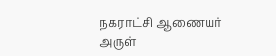நகராட்சி ஆணையர் அருள்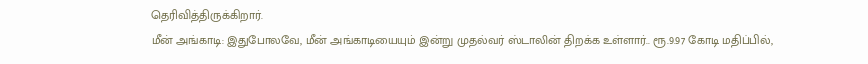தெரிவித்திருக்கிறார்.
மீன் அங்காடி: இதுபோலவே, மீன் அங்காடியையும் இன்று முதல்வர் ஸ்டாலின் திறக்க உள்ளார்.. ரூ.9.97 கோடி மதிப்பில்,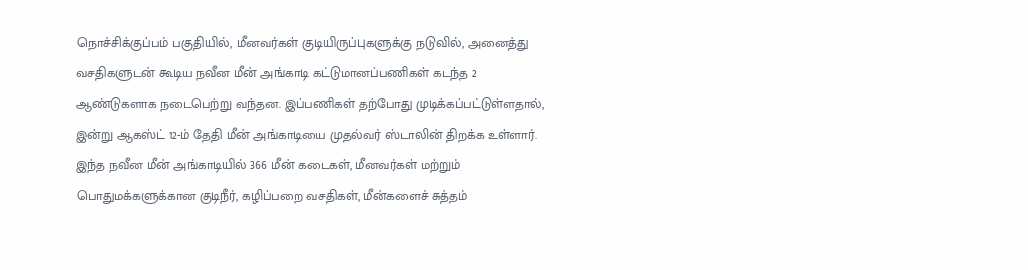நொச்சிக்குப்பம் பகுதியில், மீனவர்கள் குடியிருப்புகளுக்கு நடுவில், அனைத்து வசதிகளுடன் கூடிய நவீன மீன் அங்காடி கட்டுமானப்பணிகள் கடந்த 2 ஆண்டுகளாக நடைபெற்று வந்தன. இப்பணிகள் தற்போது முடிக்கப்பட்டுள்ளதால், இன்று ஆகஸ்ட் 12-ம் தேதி மீன் அங்காடியை முதல்வர் ஸ்டாலின் திறக்க உள்ளார்.
இந்த நவீன மீன் அங்காடியில் 366 மீன் கடைகள், மீனவர்கள் மற்றும் பொதுமக்களுக்கான குடிநீர், கழிப்பறை வசதிகள், மீன்களைச் சுத்தம்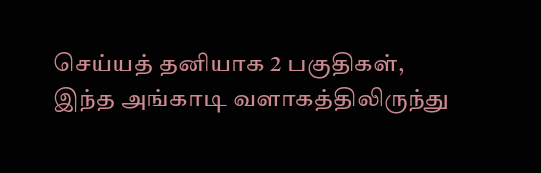செய்யத் தனியாக 2 பகுதிகள், இந்த அங்காடி வளாகத்திலிருந்து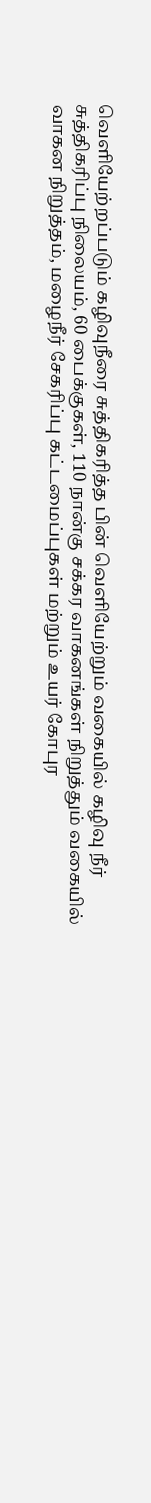வெளியேற்றப்படும் கழிவுநீரை சுத்திகரித்த பின் வெளியேற்றும் வகையில் கழிவு நீர் சுத்திகரிப்பு நிலையம், 60 பைக்குகள், 110 நான்கு சக்கர வாகனங்கள் நிறுத்தும் வகையில் வாகன நிறுத்தம், மழைநீர் சேகரிப்பு கட்டமைப்புகள் மற்றும் உயர் கோபுர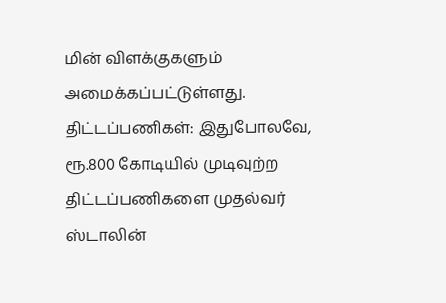மின் விளக்குகளும் அமைக்கப்பட்டுள்ளது.
திட்டப்பணிகள்: இதுபோலவே, ரூ.800 கோடியில் முடிவுற்ற திட்டப்பணிகளை முதல்வர் ஸ்டாலின்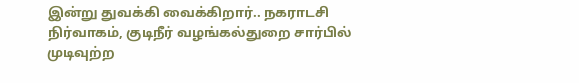இன்று துவக்கி வைக்கிறார்.. நகராடசி நிர்வாகம், குடிநீர் வழங்கல்துறை சார்பில் முடிவுற்ற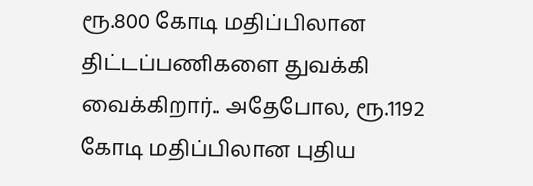ரூ.800 கோடி மதிப்பிலான திட்டப்பணிகளை துவக்கி வைக்கிறார்.. அதேபோல, ரூ.1192 கோடி மதிப்பிலான புதிய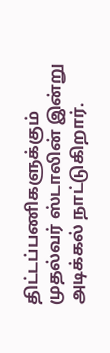திட்டப்பணிகளுக்கும் முதல்வர் ஸ்டாலின் இன்று அடிக்கல் நாட்டுகிறார்.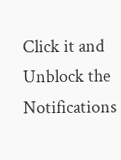Click it and Unblock the Notifications